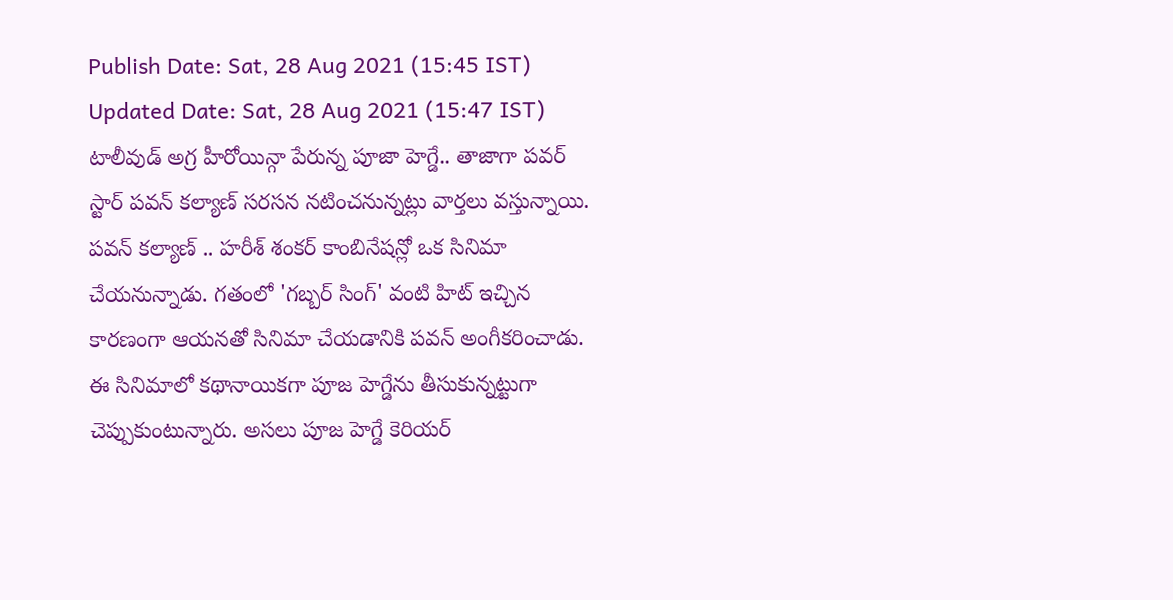Publish Date: Sat, 28 Aug 2021 (15:45 IST)
Updated Date: Sat, 28 Aug 2021 (15:47 IST)
టాలీవుడ్ అగ్ర హీరోయిన్గా పేరున్న పూజా హెగ్డే.. తాజాగా పవర్ స్టార్ పవన్ కల్యాణ్ సరసన నటించనున్నట్లు వార్తలు వస్తున్నాయి. పవన్ కల్యాణ్ .. హరీశ్ శంకర్ కాంబినేషన్లో ఒక సినిమా చేయనున్నాడు. గతంలో 'గబ్బర్ సింగ్' వంటి హిట్ ఇచ్చిన కారణంగా ఆయనతో సినిమా చేయడానికి పవన్ అంగీకరించాడు.
ఈ సినిమాలో కథానాయికగా పూజ హెగ్డేను తీసుకున్నట్టుగా చెప్పుకుంటున్నారు. అసలు పూజ హెగ్డే కెరియర్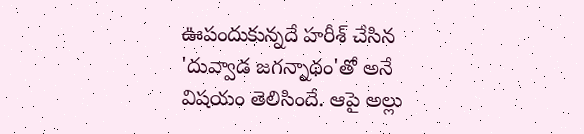ఊపందుకున్నదే హరీశ్ చేసిన 'దువ్వాడ జగన్నాథం'తో అనే విషయం తెలిసిందే. ఆపై అల్లు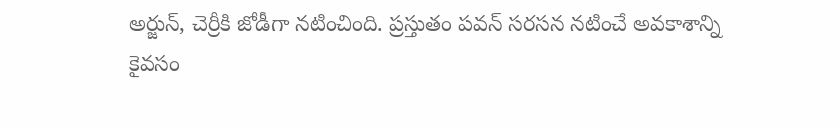అర్జున్, చెర్రీకి జోడీగా నటించింది. ప్రస్తుతం పవన్ సరసన నటించే అవకాశాన్ని కైవసం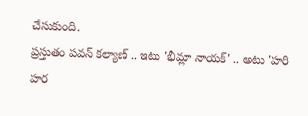చేసుకుంది.
ప్రస్తుతం పవన్ కల్యాణ్ .. ఇటు 'భీమ్లా నాయక్' .. అటు 'హరి హర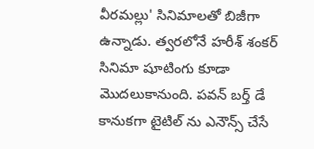వీరమల్లు' సినిమాలతో బిజీగా ఉన్నాడు. త్వరలోనే హరీశ్ శంకర్ సినిమా షూటింగు కూడా మొదలుకానుంది. పవన్ బర్త్ డే కానుకగా టైటిల్ ను ఎనౌన్స్ చేసే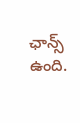ఛాన్స్ ఉంది.